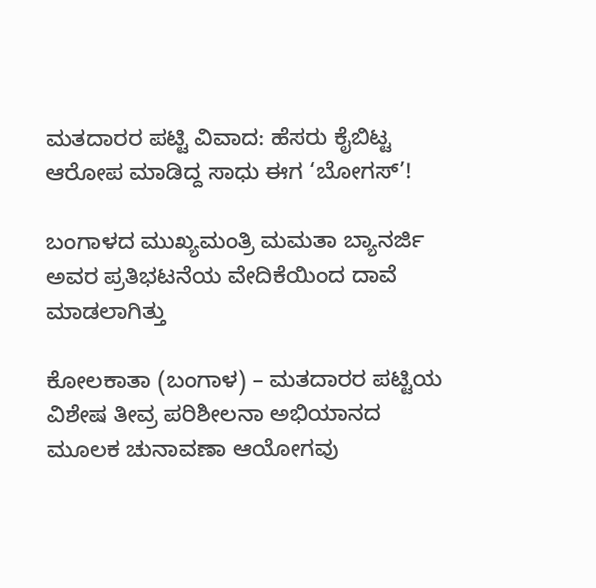ಮತದಾರರ ಪಟ್ಟಿ ವಿವಾದ: ಹೆಸರು ಕೈಬಿಟ್ಟ ಆರೋಪ ಮಾಡಿದ್ದ ಸಾಧು ಈಗ ‘ಬೋಗಸ್’!

ಬಂಗಾಳದ ಮುಖ್ಯಮಂತ್ರಿ ಮಮತಾ ಬ್ಯಾನರ್ಜಿ ಅವರ ಪ್ರತಿಭಟನೆಯ ವೇದಿಕೆಯಿಂದ ದಾವೆ ಮಾಡಲಾಗಿತ್ತು

ಕೋಲಕಾತಾ (ಬಂಗಾಳ) – ಮತದಾರರ ಪಟ್ಟಿಯ ವಿಶೇಷ ತೀವ್ರ ಪರಿಶೀಲನಾ ಅಭಿಯಾನದ ಮೂಲಕ ಚುನಾವಣಾ ಆಯೋಗವು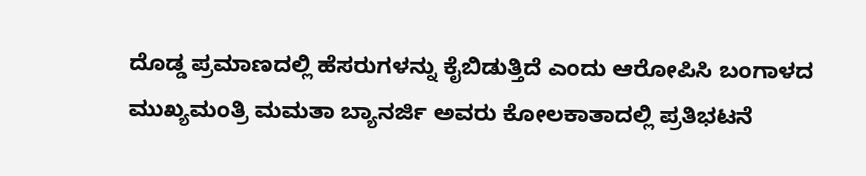ದೊಡ್ಡ ಪ್ರಮಾಣದಲ್ಲಿ ಹೆಸರುಗಳನ್ನು ಕೈಬಿಡುತ್ತಿದೆ ಎಂದು ಆರೋಪಿಸಿ ಬಂಗಾಳದ ಮುಖ್ಯಮಂತ್ರಿ ಮಮತಾ ಬ್ಯಾನರ್ಜಿ ಅವರು ಕೋಲಕಾತಾದಲ್ಲಿ ಪ್ರತಿಭಟನೆ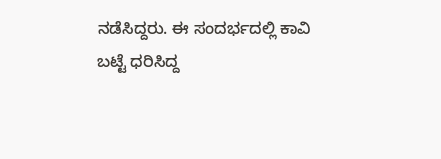ನಡೆಸಿದ್ದರು. ಈ ಸಂದರ್ಭದಲ್ಲಿ ಕಾವಿ ಬಟ್ಟೆ ಧರಿಸಿದ್ದ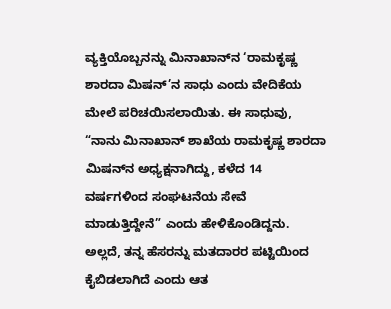ವ್ಯಕ್ತಿಯೊಬ್ಬನನ್ನು ಮಿನಾಖಾನ್‌ನ ‘ರಾಮಕೃಷ್ಣ ಶಾರದಾ ಮಿಷನ್’ನ ಸಾಧು ಎಂದು ವೇದಿಕೆಯ ಮೇಲೆ ಪರಿಚಯಿಸಲಾಯಿತು. ಈ ಸಾಧುವು, “ನಾನು ಮಿನಾಖಾನ್ ಶಾಖೆಯ ರಾಮಕೃಷ್ಣ ಶಾರದಾ ಮಿಷನ್‌ನ ಅಧ್ಯಕ್ಷನಾಗಿದ್ದು, ಕಳೆದ 14 ವರ್ಷಗಳಿಂದ ಸಂಘಟನೆಯ ಸೇವೆ ಮಾಡುತ್ತಿದ್ದೇನೆ” ಎಂದು ಹೇಳಿಕೊಂಡಿದ್ದನು. ಅಲ್ಲದೆ, ತನ್ನ ಹೆಸರನ್ನು ಮತದಾರರ ಪಟ್ಟಿಯಿಂದ ಕೈಬಿಡಲಾಗಿದೆ ಎಂದು ಆತ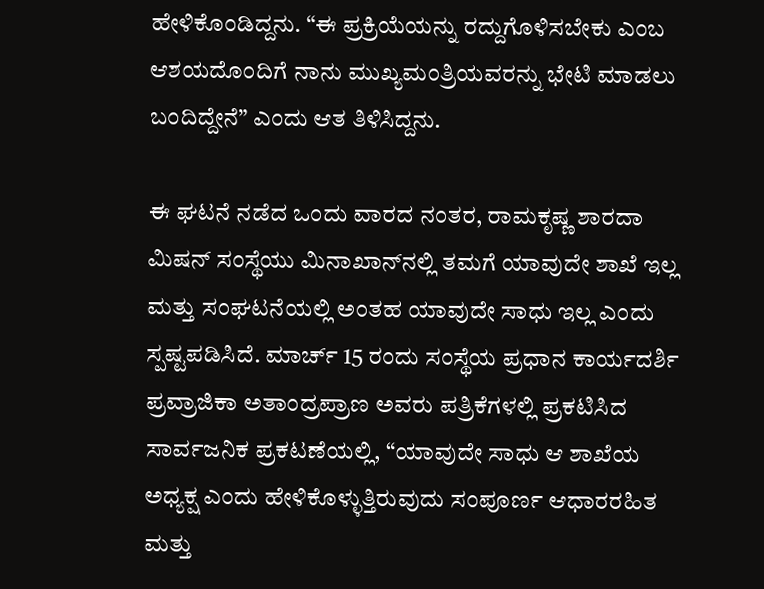ಹೇಳಿಕೊಂಡಿದ್ದನು. “ಈ ಪ್ರಕ್ರಿಯೆಯನ್ನು ರದ್ದುಗೊಳಿಸಬೇಕು ಎಂಬ ಆಶಯದೊಂದಿಗೆ ನಾನು ಮುಖ್ಯಮಂತ್ರಿಯವರನ್ನು ಭೇಟಿ ಮಾಡಲು ಬಂದಿದ್ದೇನೆ” ಎಂದು ಆತ ತಿಳಿಸಿದ್ದನು.

ಈ ಘಟನೆ ನಡೆದ ಒಂದು ವಾರದ ನಂತರ, ರಾಮಕೃಷ್ಣ ಶಾರದಾ ಮಿಷನ್ ಸಂಸ್ಥೆಯು ಮಿನಾಖಾನ್‌ನಲ್ಲಿ ತಮಗೆ ಯಾವುದೇ ಶಾಖೆ ಇಲ್ಲ ಮತ್ತು ಸಂಘಟನೆಯಲ್ಲಿ ಅಂತಹ ಯಾವುದೇ ಸಾಧು ಇಲ್ಲ ಎಂದು ಸ್ಪಷ್ಟಪಡಿಸಿದೆ. ಮಾರ್ಚ್ 15 ರಂದು ಸಂಸ್ಥೆಯ ಪ್ರಧಾನ ಕಾರ್ಯದರ್ಶಿ ಪ್ರವ್ರಾಜಿಕಾ ಅತಾಂದ್ರಪ್ರಾಣ ಅವರು ಪತ್ರಿಕೆಗಳಲ್ಲಿ ಪ್ರಕಟಿಸಿದ ಸಾರ್ವಜನಿಕ ಪ್ರಕಟಣೆಯಲ್ಲಿ, “ಯಾವುದೇ ಸಾಧು ಆ ಶಾಖೆಯ ಅಧ್ಯಕ್ಷ ಎಂದು ಹೇಳಿಕೊಳ್ಳುತ್ತಿರುವುದು ಸಂಪೂರ್ಣ ಆಧಾರರಹಿತ ಮತ್ತು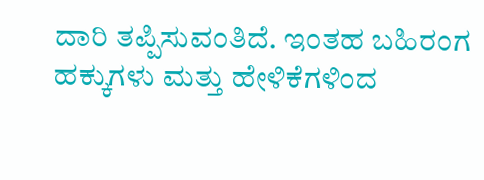ದಾರಿ ತಪ್ಪಿಸುವಂತಿದೆ. ಇಂತಹ ಬಹಿರಂಗ ಹಕ್ಕುಗಳು ಮತ್ತು ಹೇಳಿಕೆಗಳಿಂದ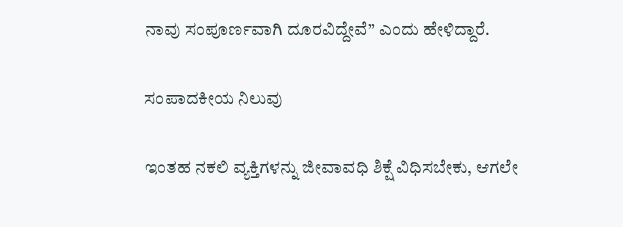ನಾವು ಸಂಪೂರ್ಣವಾಗಿ ದೂರವಿದ್ದೇವೆ” ಎಂದು ಹೇಳಿದ್ದಾರೆ.

ಸಂಪಾದಕೀಯ ನಿಲುವು

ಇಂತಹ ನಕಲಿ ವ್ಯಕ್ತಿಗಳನ್ನು ಜೀವಾವಧಿ ಶಿಕ್ಷೆ ವಿಧಿಸಬೇಕು, ಆಗಲೇ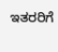ಇತರರಿಗೆ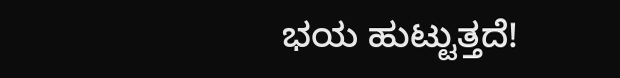ಭಯ ಹುಟ್ಟುತ್ತದೆ!